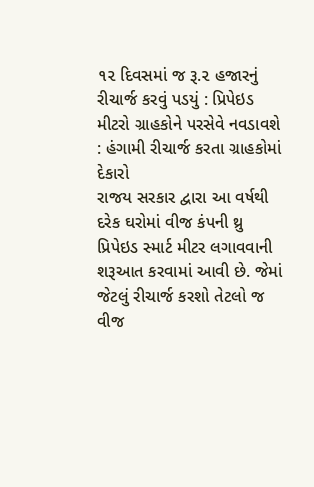૧૨ દિવસમાં જ રૂ.૨ હજારનું રીચાર્જ કરવું પડયું : પ્રિપેઇડ મીટરો ગ્રાહકોને પરસેવે નવડાવશે : હંગામી રીચાર્જ કરતા ગ્રાહકોમાં દેકારો
રાજય સરકાર દ્વારા આ વર્ષથી દરેક ઘરોમાં વીજ કંપની થ્રુ પ્રિપેઇડ સ્માર્ટ મીટર લગાવવાની શરૂઆત કરવામાં આવી છે. જેમાં જેટલું રીચાર્જ કરશો તેટલો જ વીજ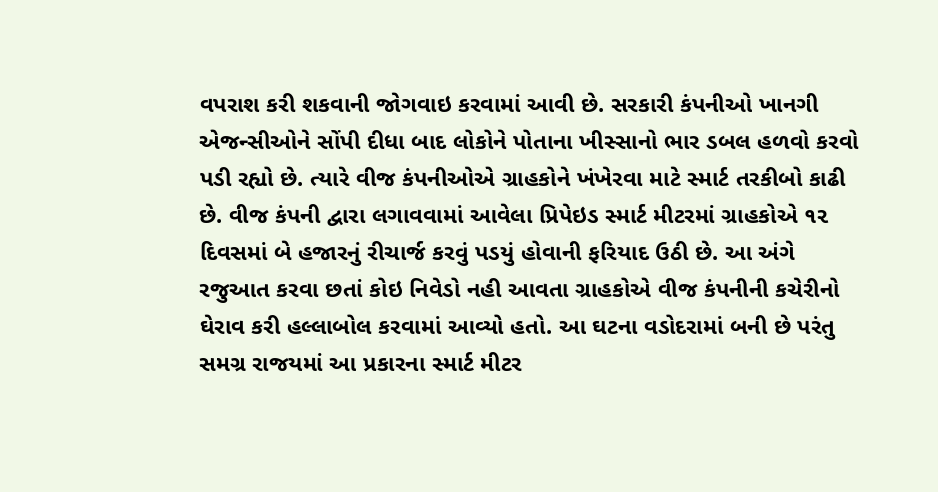વપરાશ કરી શકવાની જોગવાઇ કરવામાં આવી છે. સરકારી કંપનીઓ ખાનગી એજન્સીઓને સોંપી દીધા બાદ લોકોને પોતાના ખીસ્સાનો ભાર ડબલ હળવો કરવો પડી રહ્યો છે. ત્યારે વીજ કંપનીઓએ ગ્રાહકોને ખંખેરવા માટે સ્માર્ટ તરકીબો કાઢી છે. વીજ કંપની દ્વારા લગાવવામાં આવેલા પ્રિપેઇડ સ્માર્ટ મીટરમાં ગ્રાહકોએ ૧૨ દિવસમાં બે હજારનું રીચાર્જ કરવું પડયું હોવાની ફરિયાદ ઉઠી છે. આ અંગે રજુઆત કરવા છતાં કોઇ નિવેડો નહી આવતા ગ્રાહકોએ વીજ કંપનીની કચેરીનો ઘેરાવ કરી હલ્લાબોલ કરવામાં આવ્યો હતો. આ ઘટના વડોદરામાં બની છે પરંતુ સમગ્ર રાજયમાં આ પ્રકારના સ્માર્ટ મીટર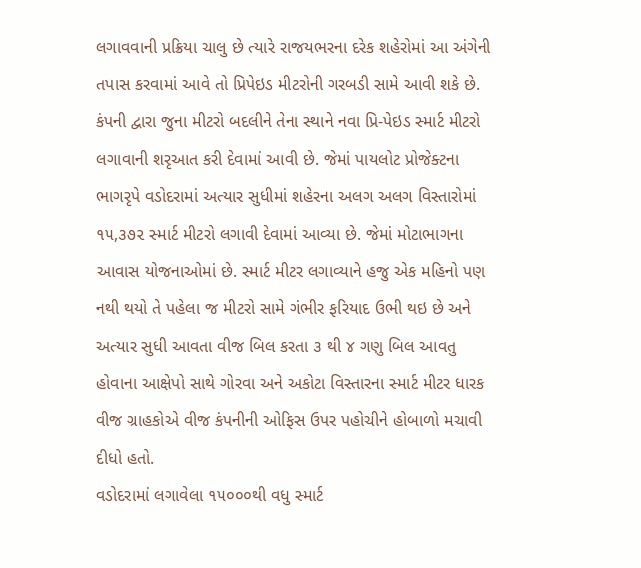લગાવવાની પ્રક્રિયા ચાલુ છે ત્યારે રાજયભરના દરેક શહેરોમાં આ અંગેની તપાસ કરવામાં આવે તો પ્રિપેઇડ મીટરોની ગરબડી સામે આવી શકે છે.
કંપની દ્વારા જુના મીટરો બદલીને તેના સ્થાને નવા પ્રિ-પેઇડ સ્માર્ટ મીટરો લગાવાની શરૃઆત કરી દેવામાં આવી છે. જેમાં પાયલોટ પ્રોજેક્ટના ભાગરૃપે વડોદરામાં અત્યાર સુધીમાં શહેરના અલગ અલગ વિસ્તારોમાં ૧૫,૩૭૨ સ્માર્ટ મીટરો લગાવી દેવામાં આવ્યા છે. જેમાં મોટાભાગના આવાસ યોજનાઓમાં છે. સ્માર્ટ મીટર લગાવ્યાને હજુ એક મહિનો પણ નથી થયો તે પહેલા જ મીટરો સામે ગંભીર ફરિયાદ ઉભી થઇ છે અને અત્યાર સુધી આવતા વીજ બિલ કરતા ૩ થી ૪ ગણુ બિલ આવતુ હોવાના આક્ષેપો સાથે ગોરવા અને અકોટા વિસ્તારના સ્માર્ટ મીટર ધારક વીજ ગ્રાહકોએ વીજ કંપનીની ઓફિસ ઉપર પહોચીને હોબાળો મચાવી દીધો હતો.
વડોદરામાં લગાવેલા ૧૫૦૦૦થી વધુ સ્માર્ટ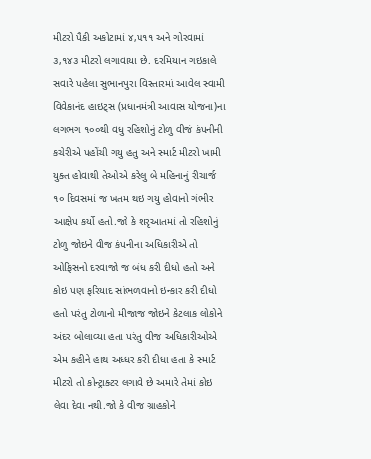મીટરો પૈકી અકોટામાં ૪,૫૧૧ અને ગોરવામાં ૩,૧૪૩ મીટરો લગાવાયા છે. દરમિયાન ગઇકાલે સવારે પહેલા સુભાનપુરા વિસ્તારમાં આવેલ સ્વામી વિવેકાનંદ હાઇટ્સ (પ્રધાનમંત્રી આવાસ યોજના)ના લગભગ ૧૦૦થી વધુ રહિશોનું ટોળુ વીજં કંપનીની કચેરીએ પહોંચી ગયુ હતુ અને સ્માર્ટ મીટરો ખામી યુક્ત હોવાથી તેઓએ કરેલુ બે મહિનાનું રીચાર્જ ૧૦ દિવસમાં જ ખતમ થઇ ગયુ હોવાનો ગંભીર આક્ષેપ કર્યો હતો.જો કે શરૃઆતમાં તો રહિશોનું ટોળુ જોઇને વીજ કંપનીના અધિકારીએ તો ઓફિસનો દરવાજો જ બંધ કરી દીધો હતો અને કોઇ પણ ફરિયાદ સાંભળવાનો ઇન્કાર કરી દીધો હતો પરંતુ ટોળાનો મીજાજ જોઇને કેટલાક લોકોને અંદર બોલાવ્યા હતા પરંતુ વીજ અધિકારીઓએ એમ કહીને હાથ અધ્ધર કરી દીધા હતા કે સ્માર્ટ મીટરો તો કોન્ટ્રાક્ટર લગાવે છે અમારે તેમાં કોઇ લેવા દેવા નથી.જો કે વીજ ગ્રાહકોને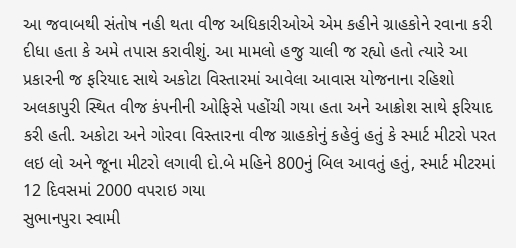આ જવાબથી સંતોષ નહી થતા વીજ અધિકારીઓએ એમ કહીને ગ્રાહકોને રવાના કરી દીધા હતા કે અમે તપાસ કરાવીશું. આ મામલો હજુ ચાલી જ રહ્યો હતો ત્યારે આ પ્રકારની જ ફરિયાદ સાથે અકોટા વિસ્તારમાં આવેલા આવાસ યોજનાના રહિશો અલકાપુરી સ્થિત વીજ કંપનીની ઓફિસે પહોંચી ગયા હતા અને આક્રોશ સાથે ફરિયાદ કરી હતી. અકોટા અને ગોરવા વિસ્તારના વીજ ગ્રાહકોનું કહેવું હતું કે સ્માર્ટ મીટરો પરત લઇ લો અને જૂના મીટરો લગાવી દો.બે મહિને 800નું બિલ આવતું હતું, સ્માર્ટ મીટરમાં 12 દિવસમાં 2000 વપરાઇ ગયા
સુભાનપુરા સ્વામી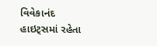વિવેકાનંદ હાઇટ્સમાં રહેતા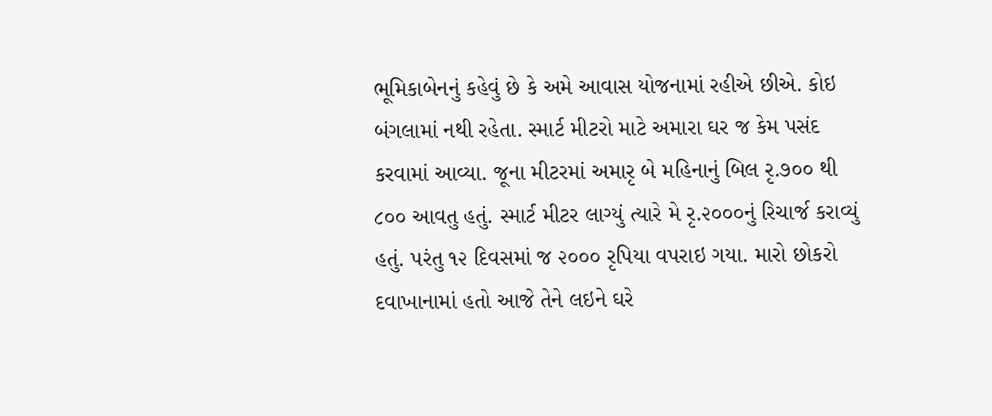ભૂમિકાબેનનું કહેવું છે કે અમે આવાસ યોજનામાં રહીએ છીએ. કોઇ બંગલામાં નથી રહેતા. સ્માર્ટ મીટરો માટે અમારા ઘર જ કેમ પસંદ કરવામાં આવ્યા. જૂના મીટરમાં અમારૃ બે મહિનાનું બિલ રૃ.૭૦૦ થી ૮૦૦ આવતુ હતું. સ્માર્ટ મીટર લાગ્યું ત્યારે મે રૃ.૨૦૦૦નું રિચાર્જ કરાવ્યું હતું. પરંતુ ૧૨ દિવસમાં જ ૨૦૦૦ રૃપિયા વપરાઇ ગયા. મારો છોકરો દવાખાનામાં હતો આજે તેને લઇને ઘરે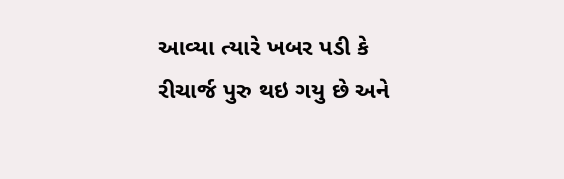આવ્યા ત્યારે ખબર પડી કે રીચાર્જ પુરુ થઇ ગયુ છે અને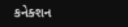કનેક્શન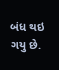બંધ થઇ ગયુ છે.